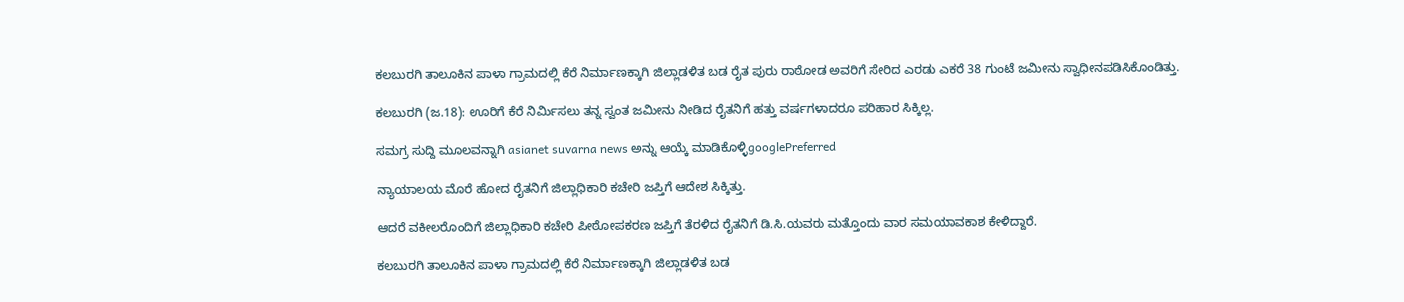ಕಲಬುರಗಿ ತಾಲೂಕಿನ ಪಾಳಾ ಗ್ರಾಮದಲ್ಲಿ ಕೆರೆ ನಿರ್ಮಾಣಕ್ಕಾಗಿ ಜಿಲ್ಲಾಡಳಿತ ಬಡ ರೈತ ಪುರು ರಾಠೋಡ ಅವರಿಗೆ ಸೇರಿದ ಎರಡು ಎಕರೆ 38 ಗುಂಟೆ ಜಮೀನು ಸ್ವಾಧೀನಪಡಿಸಿಕೊಂಡಿತ್ತು.

ಕಲಬುರಗಿ (ಜ.18): ಊರಿಗೆ ಕೆರೆ ನಿರ್ಮಿಸಲು ತನ್ನ ಸ್ವಂತ ಜಮೀನು ನೀಡಿದ ರೈತನಿಗೆ ಹತ್ತು ವರ್ಷಗಳಾದರೂ ಪರಿಹಾರ ಸಿಕ್ಕಿಲ್ಲ.

ಸಮಗ್ರ ಸುದ್ದಿ ಮೂಲವನ್ನಾಗಿ asianet suvarna news ಅನ್ನು ಆಯ್ಕೆ ಮಾಡಿಕೊಳ್ಳಿgooglePreferred

ನ್ಯಾಯಾಲಯ ಮೊರೆ ಹೋದ ರೈತನಿಗೆ ಜಿಲ್ಲಾಧಿಕಾರಿ ಕಚೇರಿ ಜಪ್ತಿಗೆ ಆದೇಶ ಸಿಕ್ಕಿತ್ತು.

ಆದರೆ ವಕೀಲರೊಂದಿಗೆ ಜಿಲ್ಲಾಧಿಕಾರಿ ಕಚೇರಿ ಪೀಠೋಪಕರಣ ಜಪ್ತಿಗೆ ತೆರಳಿದ ರೈತನಿಗೆ ಡಿ.ಸಿ.ಯವರು ಮತ್ತೊಂದು ವಾರ ಸಮಯಾವಕಾಶ ಕೇಳಿದ್ದಾರೆ.

ಕಲಬುರಗಿ ತಾಲೂಕಿನ ಪಾಳಾ ಗ್ರಾಮದಲ್ಲಿ ಕೆರೆ ನಿರ್ಮಾಣಕ್ಕಾಗಿ ಜಿಲ್ಲಾಡಳಿತ ಬಡ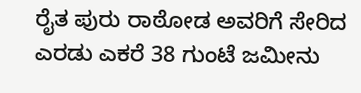ರೈತ ಪುರು ರಾಠೋಡ ಅವರಿಗೆ ಸೇರಿದ ಎರಡು ಎಕರೆ 38 ಗುಂಟೆ ಜಮೀನು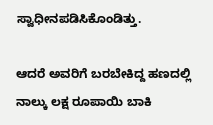ಸ್ವಾಧೀನಪಡಿಸಿಕೊಂಡಿತ್ತು.

ಆದರೆ ಅವರಿಗೆ ಬರಬೇಕಿದ್ದ ಹಣದಲ್ಲಿ ನಾಲ್ಕು ಲಕ್ಷ ರೂಪಾಯಿ ಬಾಕಿ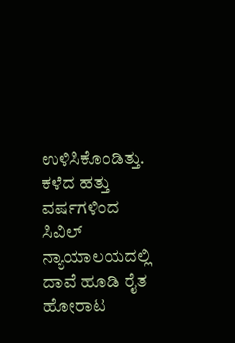ಉಳಿಸಿಕೊಂಡಿತ್ತು. ಕಳೆದ ಹತ್ತು ವರ್ಷಗಳಿಂದ ಸಿವಿಲ್ ನ್ಯಾಯಾಲಯದಲ್ಲಿ ದಾವೆ ಹೂಡಿ ರೈತ ಹೋರಾಟ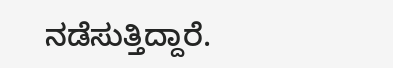ನಡೆಸುತ್ತಿದ್ದಾರೆ.